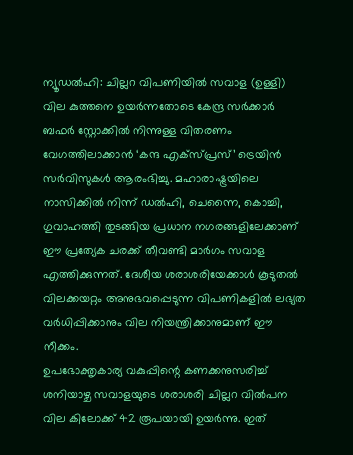ന്യൂഡൽഹി: ചില്ലറ വിപണിയിൽ സവാള (ഉള്ളി) വില കുത്തനെ ഉയർന്നതോടെ കേന്ദ്ര സർക്കാർ ബഫർ സ്റ്റോക്കിൽ നിന്നുള്ള വിതരണം വേഗത്തിലാക്കാൻ ‘കന്ദ എക്സ്പ്രസ്’ ട്രെയിൻ സർവിസുകൾ ആരംഭിച്ചു. മഹാരാഷ്ട്രയിലെ നാസിക്കിൽ നിന്ന് ഡൽഹി, ചെന്നൈ, കൊച്ചി, ഗുവാഹത്തി തുടങ്ങിയ പ്രധാന നഗരങ്ങളിലേക്കാണ് ഈ പ്രത്യേക ചരക്ക് തീവണ്ടി മാർഗം സവാള എത്തിക്കുന്നത്. ദേശീയ ശരാശരിയേക്കാൾ കൂടുതൽ വിലക്കയറ്റം അനുഭവപ്പെടുന്ന വിപണികളിൽ ലഭ്യത വർധിപ്പിക്കാനും വില നിയന്ത്രിക്കാനുമാണ് ഈ നീക്കം.
ഉപഭോക്തൃകാര്യ വകുപ്പിന്റെ കണക്കനുസരിച്ച് ശനിയാഴ്ച സവാളയുടെ ശരാശരി ചില്ലറ വിൽപന വില കിലോക്ക് 42 രൂപയായി ഉയർന്നു. ഇത്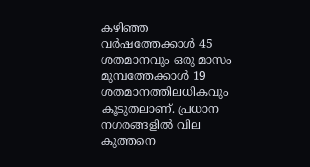കഴിഞ്ഞ വർഷത്തേക്കാൾ 45 ശതമാനവും ഒരു മാസം മുമ്പത്തേക്കാൾ 19 ശതമാനത്തിലധികവും കൂടുതലാണ്. പ്രധാന നഗരങ്ങളിൽ വില കുത്തനെ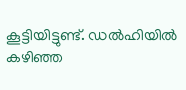കൂട്ടിയിട്ടുണ്ട്. ഡൽഹിയിൽ കഴിഞ്ഞ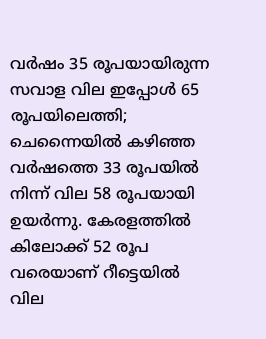വർഷം 35 രൂപയായിരുന്ന സവാള വില ഇപ്പോൾ 65 രൂപയിലെത്തി; ചെന്നൈയിൽ കഴിഞ്ഞ വർഷത്തെ 33 രൂപയിൽ നിന്ന് വില 58 രൂപയായി ഉയർന്നു. കേരളത്തിൽ കിലോക്ക് 52 രൂപ വരെയാണ് റീട്ടെയിൽ വില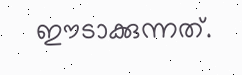ഈടാക്കുന്നത്.